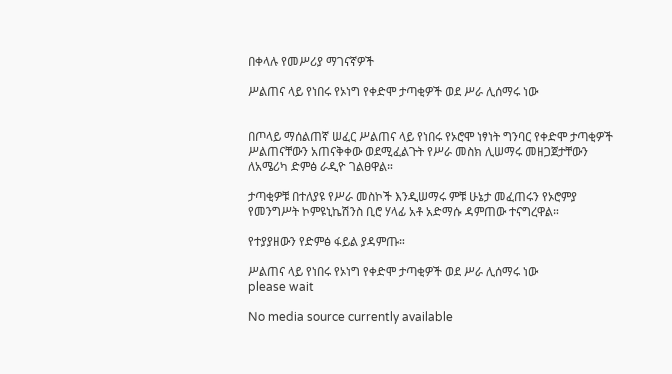በቀላሉ የመሥሪያ ማገናኛዎች

ሥልጠና ላይ የነበሩ የኦነግ የቀድሞ ታጣቂዎች ወደ ሥራ ሊሰማሩ ነው


በጦላይ ማሰልጠኛ ሠፈር ሥልጠና ላይ የነበሩ የኦሮሞ ነፃነት ግንባር የቀድሞ ታጣቂዎች ሥልጠናቸውን አጠናቅቀው ወደሚፈልጉት የሥራ መስክ ሊሠማሩ መዘጋጀታቸውን ለአሜሪካ ድምፅ ራዲዮ ገልፀዋል።

ታጣቂዎቹ በተለያዩ የሥራ መስኮች እንዲሠማሩ ምቹ ሁኔታ መፈጠሩን የኦሮምያ የመንግሥት ኮምዩኒኬሽንስ ቢሮ ሃላፊ አቶ አድማሱ ዳምጠው ተናግረዋል።

የተያያዘውን የድምፅ ፋይል ያዳምጡ።

ሥልጠና ላይ የነበሩ የኦነግ የቀድሞ ታጣቂዎች ወደ ሥራ ሊሰማሩ ነው
please wait

No media source currently available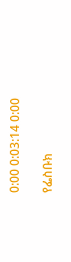0:00 0:03:14 0:00

የፌስቡክ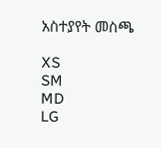አስተያየት መስጫ

XS
SM
MD
LG